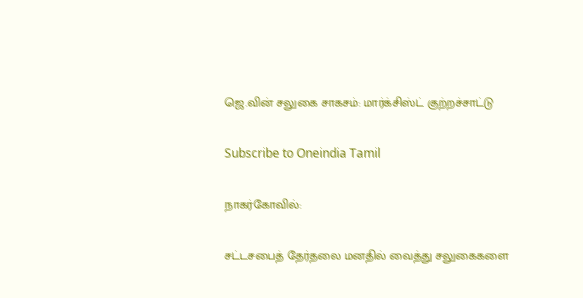ஜெ.வின் சலுகை சாகசம்: மார்க்சிஸ்ட் குற்றச்சாட்டு

Subscribe to Oneindia Tamil

நாகர்கோவில்:

சட்டசபைத் தேர்தலை மனதில் வைத்து சலுகைகளை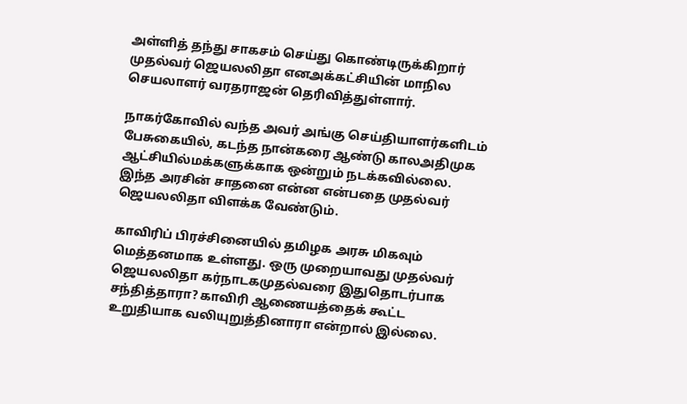அள்ளித் தந்து சாகசம் செய்து கொண்டிருக்கிறார் முதல்வர் ஜெயலலிதா எனஅக்கட்சியின் மாநில செயலாளர் வரதராஜன் தெரிவித்துள்ளார்.

நாகர்கோவில் வந்த அவர் அங்கு செய்தியாளர்களிடம் பேசுகையில், கடந்த நான்கரை ஆண்டு காலஅதிமுக ஆட்சியில்மக்களுக்காக ஒன்றும் நடக்கவில்லை. இந்த அரசின் சாதனை என்ன என்பதை முதல்வர் ஜெயலலிதா விளக்க வேண்டும்.

காவிரிப் பிரச்சினையில் தமிழக அரசு மிகவும் மெத்தனமாக உள்ளது. ஒரு முறையாவது முதல்வர் ஜெயலலிதா கர்நாடகமுதல்வரை இதுதொடர்பாக சந்தித்தாரா? காவிரி ஆணையத்தைக் கூட்ட உறுதியாக வலியுறுத்தினாரா என்றால் இல்லை.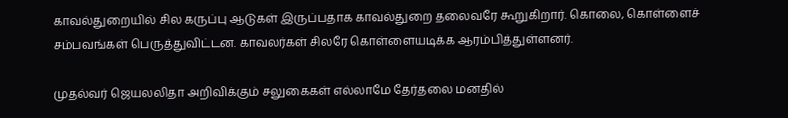காவல்துறையில் சில கருப்பு ஆடுகள் இருப்பதாக காவல்துறை தலைவரே கூறுகிறார். கொலை, கொள்ளைச் சம்பவங்கள் பெருத்துவிட்டன. காவலர்கள் சிலரே கொள்ளையடிக்க ஆரம்பித்துள்ளனர்.

முதல்வர் ஜெயலலிதா அறிவிக்கும் சலுகைகள் எல்லாமே தேர்தலை மனதில்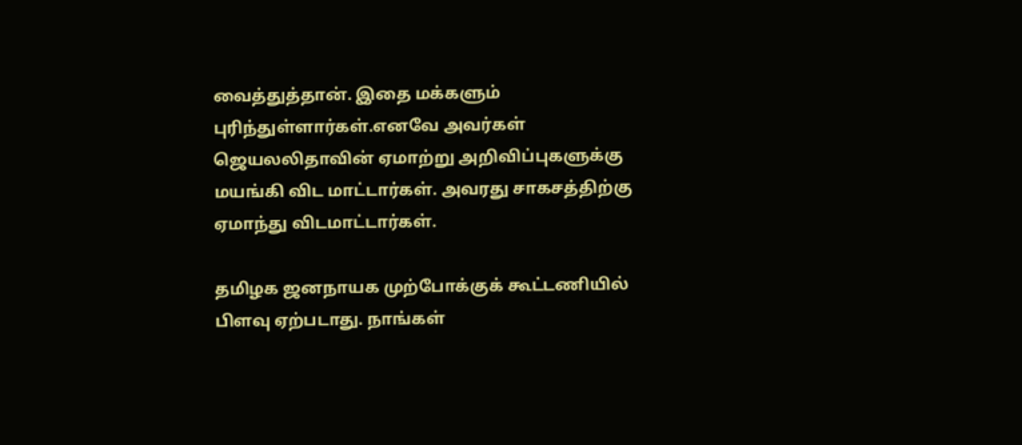வைத்துத்தான். இதை மக்களும் புரிந்துள்ளார்கள்.எனவே அவர்கள் ஜெயலலிதாவின் ஏமாற்று அறிவிப்புகளுக்கு மயங்கி விட மாட்டார்கள். அவரது சாகசத்திற்கு ஏமாந்து விடமாட்டார்கள்.

தமிழக ஜனநாயக முற்போக்குக் கூட்டணியில் பிளவு ஏற்படாது. நாங்கள்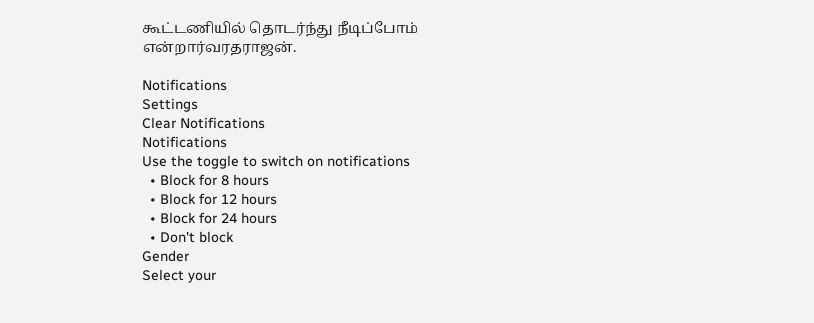கூட்டணியில் தொடர்ந்து நீடிப்போம் என்றார்வரதராஜன்.

Notifications
Settings
Clear Notifications
Notifications
Use the toggle to switch on notifications
  • Block for 8 hours
  • Block for 12 hours
  • Block for 24 hours
  • Don't block
Gender
Select your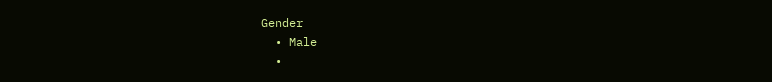Gender
  • Male
  •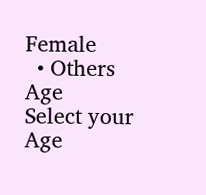Female
  • Others
Age
Select your Age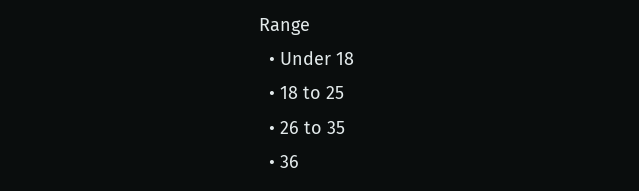Range
  • Under 18
  • 18 to 25
  • 26 to 35
  • 36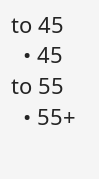to 45
  • 45 to 55
  • 55+